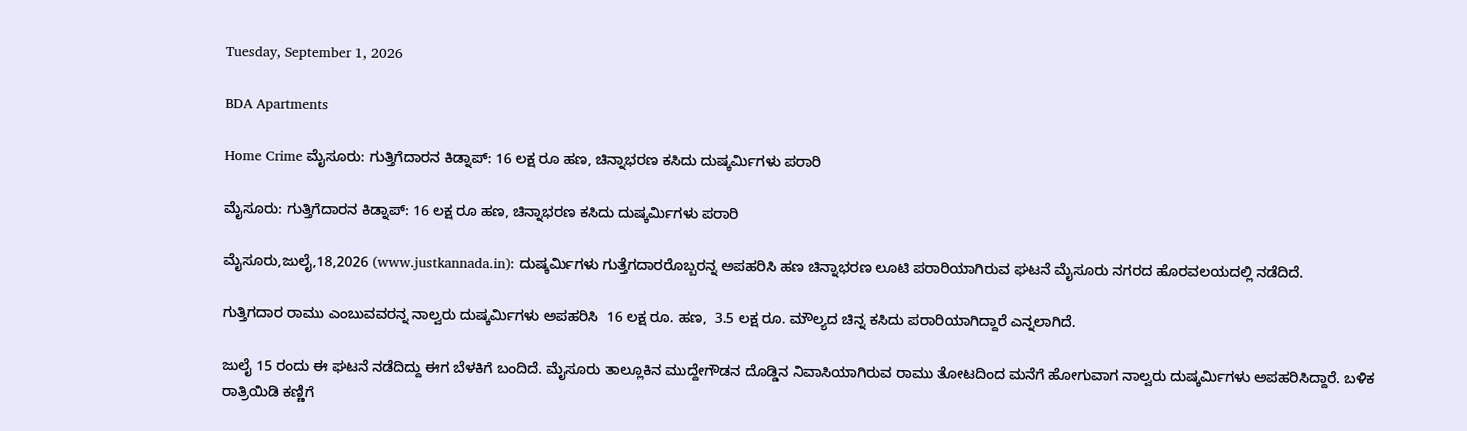Tuesday, September 1, 2026

BDA Apartments

Home Crime ಮೈಸೂರು: ಗುತ್ತಿಗೆದಾರನ ಕಿಡ್ನಾಪ್: 16 ಲಕ್ಷ ರೂ ಹಣ, ಚಿನ್ನಾಭರಣ ಕಸಿದು ದುಷ್ಕರ್ಮಿಗಳು ಪರಾರಿ

ಮೈಸೂರು: ಗುತ್ತಿಗೆದಾರನ ಕಿಡ್ನಾಪ್: 16 ಲಕ್ಷ ರೂ ಹಣ, ಚಿನ್ನಾಭರಣ ಕಸಿದು ದುಷ್ಕರ್ಮಿಗಳು ಪರಾರಿ

ಮೈಸೂರು,ಜುಲೈ,18,2026 (www.justkannada.in): ದುಷ್ಕರ್ಮಿಗಳು ಗುತ್ತೆಗದಾರರೊಬ್ಬರನ್ನ ಅಪಹರಿಸಿ ಹಣ ಚಿನ್ನಾಭರಣ ಲೂಟಿ ಪರಾರಿಯಾಗಿರುವ ಘಟನೆ ಮೈಸೂರು ನಗರದ ಹೊರವಲಯದಲ್ಲಿ ನಡೆದಿದೆ.

ಗುತ್ತಿಗದಾರ ರಾಮು ಎಂಬುವವರನ್ನ ನಾಲ್ವರು ದುಷ್ಕರ್ಮಿಗಳು ಅಪಹರಿಸಿ  16 ಲಕ್ಷ ರೂ. ಹಣ,  3.5 ಲಕ್ಷ ರೂ. ಮೌಲ್ಯದ ಚಿನ್ನ ಕಸಿದು ಪರಾರಿಯಾಗಿದ್ದಾರೆ ಎನ್ನಲಾಗಿದೆ.

ಜುಲೈ 15 ರಂದು ಈ ಘಟನೆ ನಡೆದಿದ್ದು ಈಗ ಬೆಳಕಿಗೆ ಬಂದಿದೆ. ಮೈಸೂರು ತಾಲ್ಲೂಕಿನ ಮುದ್ದೇಗೌಡನ ದೊಡ್ಡಿನ ನಿವಾಸಿಯಾಗಿರುವ ರಾಮು ತೋಟದಿಂದ ಮನೆಗೆ ಹೋಗುವಾಗ ನಾಲ್ವರು ದುಷ್ಕರ್ಮಿಗಳು ಅಪಹರಿಸಿದ್ದಾರೆ. ಬಳಿಕ ರಾತ್ರಿಯಿಡಿ ಕಣ್ಣಿಗೆ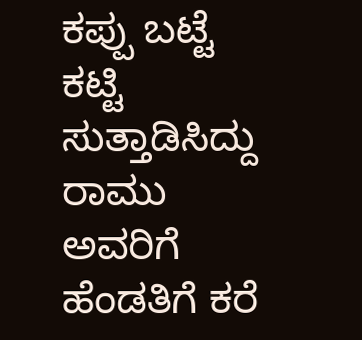ಕಪ್ಪು ಬಟ್ಟೆ ಕಟ್ಟಿ ಸುತ್ತಾಡಿಸಿದ್ದು ರಾಮು ಅವರಿಗೆ ಹೆಂಡತಿಗೆ ಕರೆ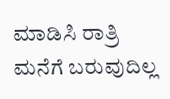ಮಾಡಿಸಿ ರಾತ್ರಿ ಮನೆಗೆ ಬರುವುದಿಲ್ಲ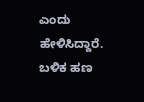ಎಂದು ಹೇಳಿಸಿದ್ದಾರೆ. ಬಳಿಕ ಹಣ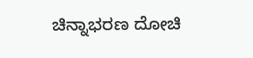ಚಿನ್ನಾಭರಣ ದೋಚಿ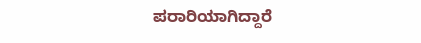ಪರಾರಿಯಾಗಿದ್ದಾರೆ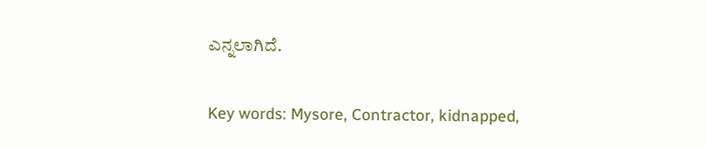ಎನ್ನಲಾಗಿದೆ.

Key words: Mysore, Contractor, kidnapped,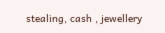stealing, cash , jewellery